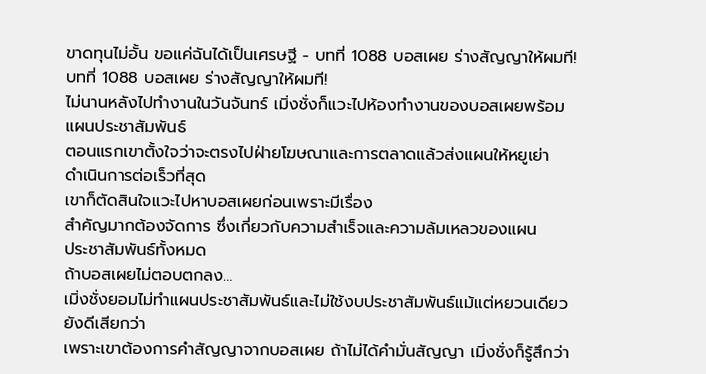ขาดทุนไม่อั้น ขอแค่ฉันได้เป็นเศรษฐี - บทที่ 1088 บอสเผย ร่างสัญญาให้ผมที!
บทที่ 1088 บอสเผย ร่างสัญญาให้ผมที!
ไม่นานหลังไปทํางานในวันจันทร์ เมิ่งชั่งก็แวะไปห้องทํางานของบอสเผยพร้อม
แผนประชาสัมพันธ์
ตอนแรกเขาตั้งใจว่าจะตรงไปฝ่ายโฆษณาและการตลาดแล้วส่งแผนให้หยูเย่า
ดําเนินการต่อเร็วที่สุด
เขาก็ตัดสินใจแวะไปหาบอสเผยก่อนเพราะมีเรื่อง
สําคัญมากต้องจัดการ ซึ่งเกี่ยวกับความสําเร็จและความล้มเหลวของแผน
ประชาสัมพันธ์ทั้งหมด
ถ้าบอสเผยไม่ตอบตกลง…
เมิ่งชั่งยอมไม่ทําแผนประชาสัมพันธ์และไม่ใช้งบประชาสัมพันธ์แม้แต่หยวนเดียว
ยังดีเสียกว่า
เพราะเขาต้องการคําสัญญาจากบอสเผย ถ้าไม่ได้คํามั่นสัญญา เมิ่งชั่งก็รู้สึกว่า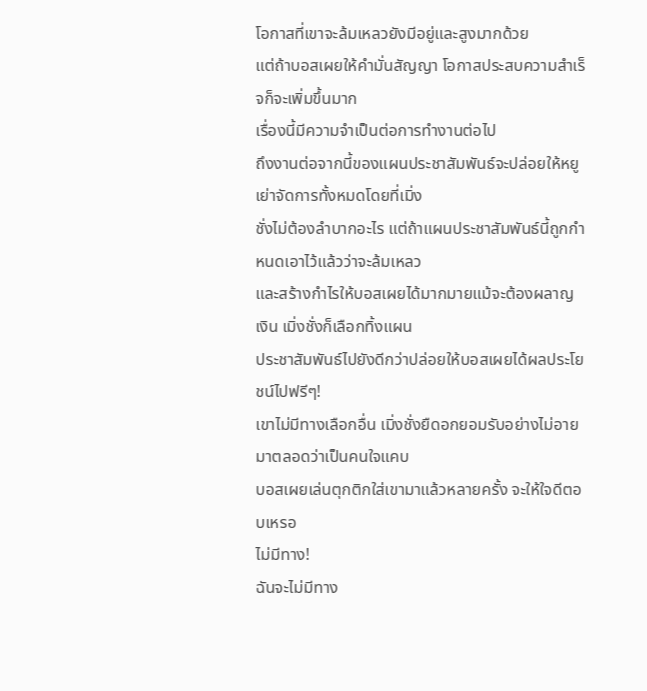โอกาสที่เขาจะล้มเหลวยังมีอยู่และสูงมากด้วย
แต่ถ้าบอสเผยให้คํามั่นสัญญา โอกาสประสบความสําเร็จก็จะเพิ่มขึ้นมาก
เรื่องนี้มีความจําเป็นต่อการทํางานต่อไป
ถึงงานต่อจากนี้ของแผนประชาสัมพันธ์จะปล่อยให้หยูเย่าจัดการทั้งหมดโดยที่เมิ่ง
ชั่งไม่ต้องลําบากอะไร แต่ถ้าแผนประชาสัมพันธ์นี้ถูกกําหนดเอาไว้แล้วว่าจะล้มเหลว
และสร้างกําไรให้บอสเผยได้มากมายแม้จะต้องผลาญเงิน เมิ่งชั่งก็เลือกทิ้งแผน
ประชาสัมพันธ์ไปยังดีกว่าปล่อยให้บอสเผยได้ผลประโยชน์ไปฟรีๆ!
เขาไม่มีทางเลือกอื่น เมิ่งชั่งยืดอกยอมรับอย่างไม่อายมาตลอดว่าเป็นคนใจแคบ
บอสเผยเล่นตุกติกใส่เขามาแล้วหลายครั้ง จะให้ใจดีตอบเหรอ
ไม่มีทาง!
ฉันจะไม่มีทาง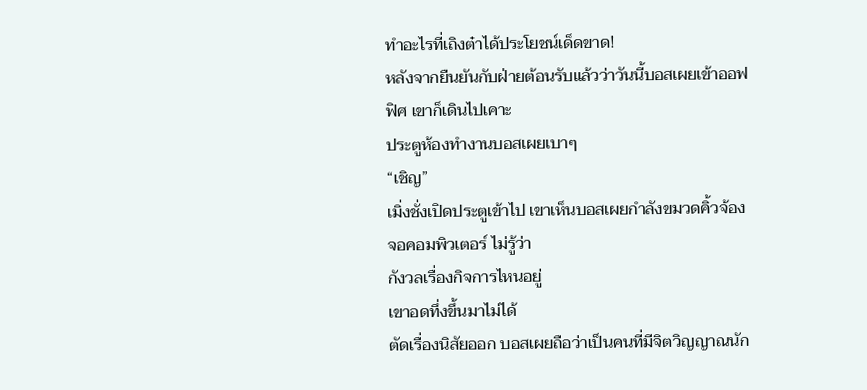ทําอะไรที่เถิงต๋าได้ประโยชน์เด็ดขาด!
หลังจากยืนยันกับฝ่ายต้อนรับแล้วว่าวันนี้บอสเผยเข้าออฟฟิศ เขาก็เดินไปเคาะ
ประตูห้องทํางานบอสเผยเบาๆ
“เชิญ”
เมิ่งชั่งเปิดประตูเข้าไป เขาเห็นบอสเผยกําลังขมวดคิ้วจ้องจอคอมพิวเตอร์ ไม่รู้ว่า
กังวลเรื่องกิจการไหนอยู่
เขาอดทึ่งขึ้นมาไม่ได้
ตัดเรื่องนิสัยออก บอสเผยถือว่าเป็นคนที่มีจิตวิญญาณนัก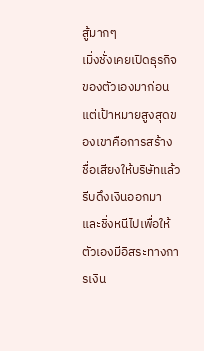สู้มากๆ
เมิ่งชั่งเคยเปิดธุรกิจของตัวเองมาก่อน แต่เป้าหมายสูงสุดของเขาคือการสร้าง
ชื่อเสียงให้บริษัทแล้วรีบดึงเงินออกมาและชิ่งหนีไปเพื่อให้ตัวเองมีอิสระทางการเงิน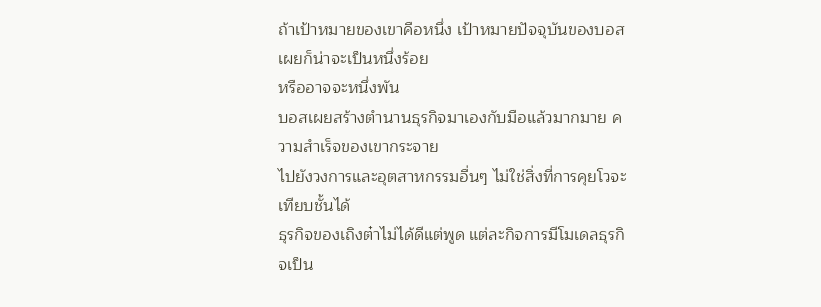ถ้าเป้าหมายของเขาคือหนึ่ง เป้าหมายปัจจุบันของบอสเผยก็น่าจะเป็นหนึ่งร้อย
หรืออาจจะหนึ่งพัน
บอสเผยสร้างตํานานธุรกิจมาเองกับมือแล้วมากมาย ความสําเร็จของเขากระจาย
ไปยังวงการและอุตสาหกรรมอื่นๆ ไม่ใช่สิ่งที่การคุยโวจะเทียบชั้นได้
ธุรกิจของเถิงต๋าไม่ได้ดีแต่พูด แต่ละกิจการมีโมเดลธุรกิจเป็น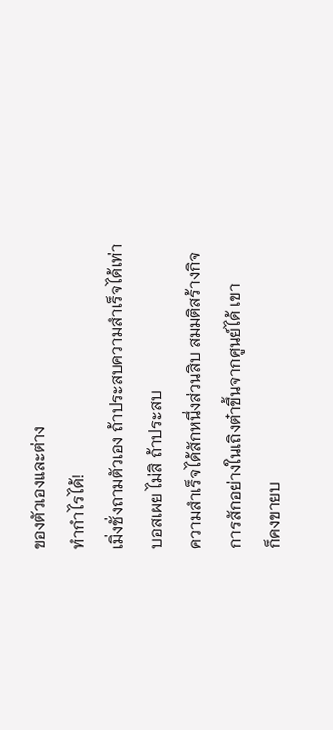ของตัวเองและต่าง
ทํากําไรได้!
เมิ่งชั่งถามตัวเอง ถ้าประสบความสําเร็จได้เท่าบอสเผย ไม่สิ ถ้าประสบ
ความสําเร็จได้สักหนึ่งส่วนสิบ สมมติสร้างกิจการสักอย่างในเถิงต๋าขึ้นจากศูนย์ได้ เขา
ก็คงขายบ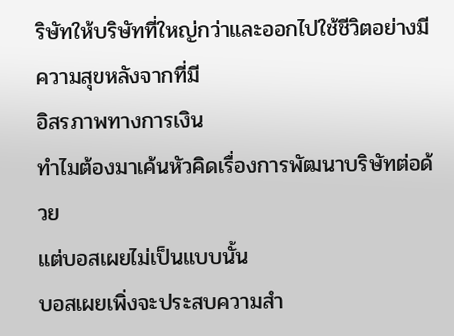ริษัทให้บริษัทที่ใหญ่กว่าและออกไปใช้ชีวิตอย่างมีความสุขหลังจากที่มี
อิสรภาพทางการเงิน
ทําไมต้องมาเค้นหัวคิดเรื่องการพัฒนาบริษัทต่อด้วย
แต่บอสเผยไม่เป็นแบบนั้น
บอสเผยเพิ่งจะประสบความสํา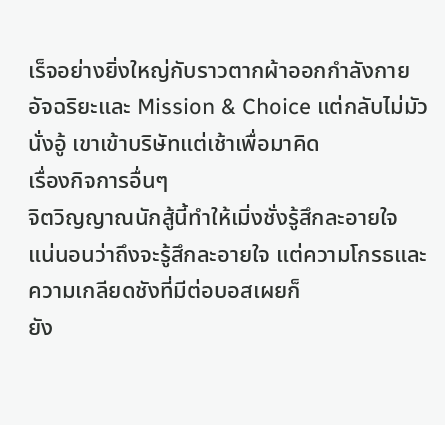เร็จอย่างยิ่งใหญ่กับราวตากผ้าออกกําลังกาย
อัจฉริยะและ Mission & Choice แต่กลับไม่มัวนั่งอู้ เขาเข้าบริษัทแต่เช้าเพื่อมาคิด
เรื่องกิจการอื่นๆ
จิตวิญญาณนักสู้นี้ทําให้เมิ่งชั่งรู้สึกละอายใจ
แน่นอนว่าถึงจะรู้สึกละอายใจ แต่ความโกรธและความเกลียดชังที่มีต่อบอสเผยก็
ยัง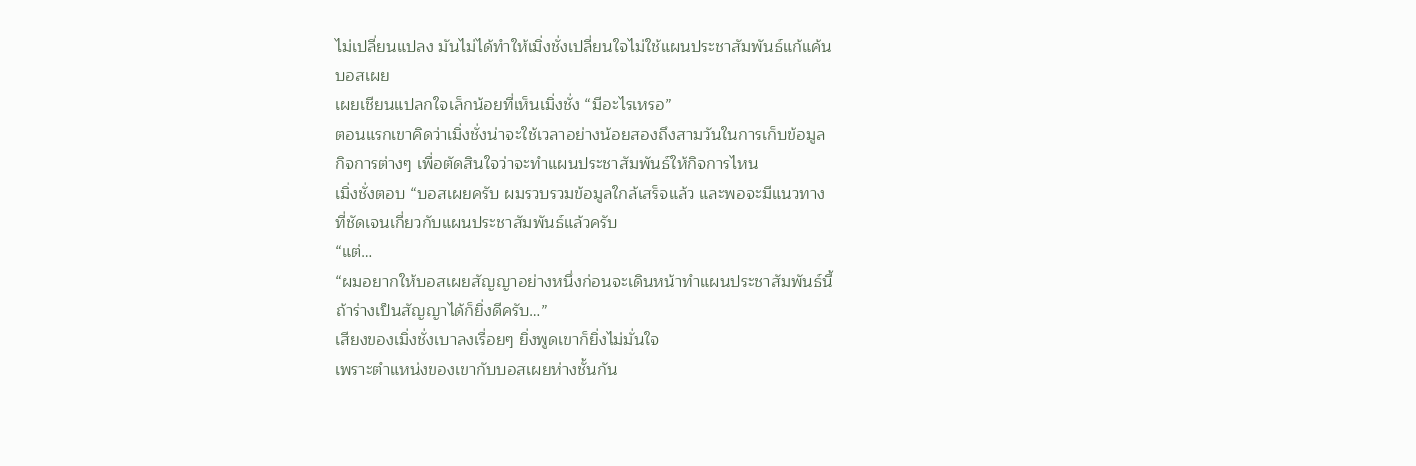ไม่เปลี่ยนแปลง มันไม่ได้ทําให้เมิ่งชั่งเปลี่ยนใจไม่ใช้แผนประชาสัมพันธ์แก้แค้น
บอสเผย
เผยเชียนแปลกใจเล็กน้อยที่เห็นเมิ่งชั่ง “มีอะไรเหรอ”
ตอนแรกเขาคิดว่าเมิ่งชั่งน่าจะใช้เวลาอย่างน้อยสองถึงสามวันในการเก็บข้อมูล
กิจการต่างๆ เพื่อตัดสินใจว่าจะทําแผนประชาสัมพันธ์ให้กิจการไหน
เมิ่งชั่งตอบ “บอสเผยครับ ผมรวบรวมข้อมูลใกล้เสร็จแล้ว และพอจะมีแนวทาง
ที่ชัดเจนเกี่ยวกับแผนประชาสัมพันธ์แล้วครับ
“แต่…
“ผมอยากให้บอสเผยสัญญาอย่างหนึ่งก่อนจะเดินหน้าทําแผนประชาสัมพันธ์นี้
ถ้าร่างเป็นสัญญาได้ก็ยิ่งดีครับ…”
เสียงของเมิ่งชั่งเบาลงเรื่อยๆ ยิ่งพูดเขาก็ยิ่งไม่มั่นใจ
เพราะตําแหน่งของเขากับบอสเผยห่างชั้นกัน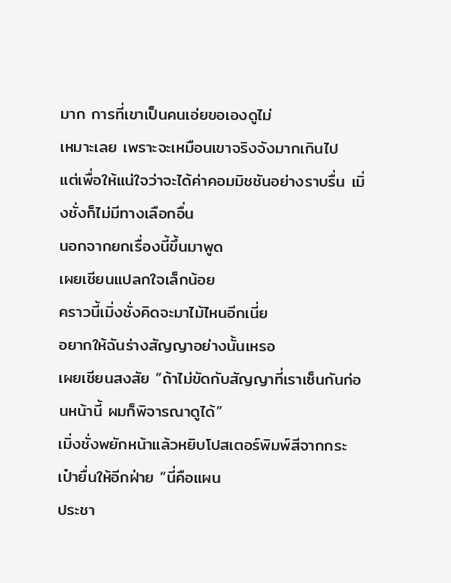มาก การที่เขาเป็นคนเอ่ยขอเองดูไม่
เหมาะเลย เพราะจะเหมือนเขาจริงจังมากเกินไป
แต่เพื่อให้แน่ใจว่าจะได้ค่าคอมมิชชันอย่างราบรื่น เมิ่งชั่งก็ไม่มีทางเลือกอื่น
นอกจากยกเรื่องนี้ขึ้นมาพูด
เผยเชียนแปลกใจเล็กน้อย
คราวนี้เมิ่งชั่งคิดจะมาไม้ไหนอีกเนี่ย
อยากให้ฉันร่างสัญญาอย่างนั้นเหรอ
เผยเชียนสงสัย “ถ้าไม่ขัดกับสัญญาที่เราเซ็นกันก่อนหน้านี้ ผมก็พิจารณาดูได้”
เมิ่งชั่งพยักหน้าแล้วหยิบโปสเตอร์พิมพ์สีจากกระเป๋ายื่นให้อีกฝ่าย “นี่คือแผน
ประชา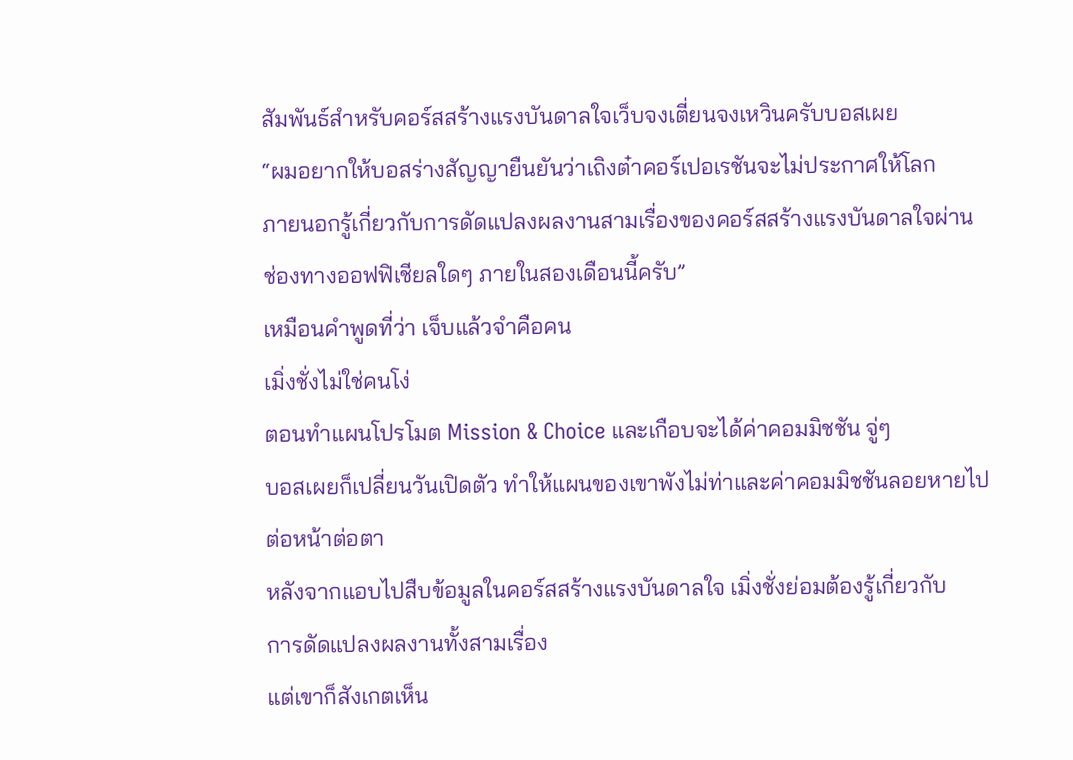สัมพันธ์สําหรับคอร์สสร้างแรงบันดาลใจเว็บจงเตี่ยนจงเหวินครับบอสเผย
“ผมอยากให้บอสร่างสัญญายืนยันว่าเถิงต๋าคอร์เปอเรชันจะไม่ประกาศให้โลก
ภายนอกรู้เกี่ยวกับการดัดแปลงผลงานสามเรื่องของคอร์สสร้างแรงบันดาลใจผ่าน
ช่องทางออฟฟิเชียลใดๆ ภายในสองเดือนนี้ครับ”
เหมือนคําพูดที่ว่า เจ็บแล้วจําคือคน
เมิ่งชั่งไม่ใช่คนโง่
ตอนทําแผนโปรโมต Mission & Choice และเกือบจะได้ค่าคอมมิชชัน จู่ๆ
บอสเผยก็เปลี่ยนวันเปิดตัว ทําให้แผนของเขาพังไม่ท่าและค่าคอมมิชชันลอยหายไป
ต่อหน้าต่อตา
หลังจากแอบไปสืบข้อมูลในคอร์สสร้างแรงบันดาลใจ เมิ่งชั่งย่อมต้องรู้เกี่ยวกับ
การดัดแปลงผลงานทั้งสามเรื่อง
แต่เขาก็สังเกตเห็น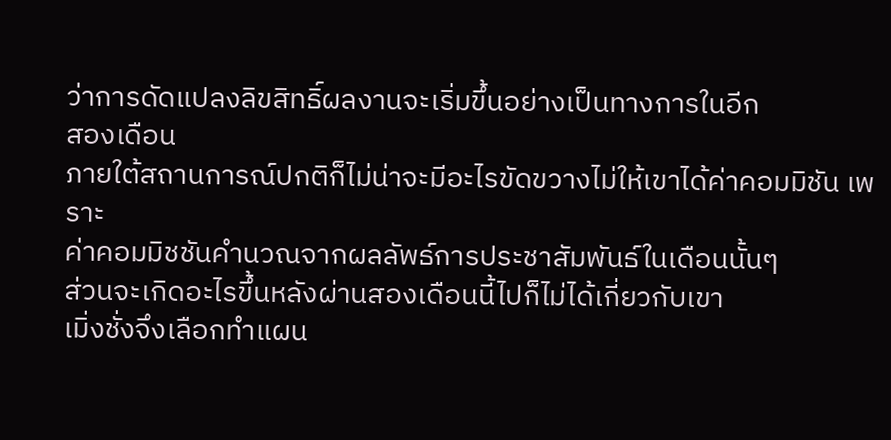ว่าการดัดแปลงลิขสิทธิ์ผลงานจะเริ่มขึ้นอย่างเป็นทางการในอีก
สองเดือน
ภายใต้สถานการณ์ปกติก็ไม่น่าจะมีอะไรขัดขวางไม่ให้เขาได้ค่าคอมมิชัน เพราะ
ค่าคอมมิชชันคํานวณจากผลลัพธ์การประชาสัมพันธ์ในเดือนนั้นๆ
ส่วนจะเกิดอะไรขึ้นหลังผ่านสองเดือนนี้ไปก็ไม่ได้เกี่ยวกับเขา
เมิ่งชั่งจึงเลือกทําแผน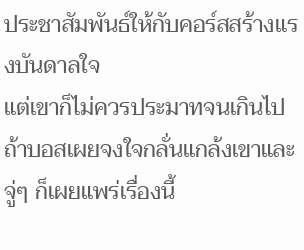ประชาสัมพันธ์ให้กับคอร์สสร้างแรงบันดาลใจ
แต่เขาก็ไม่ควรประมาทจนเกินไป
ถ้าบอสเผยจงใจกลั่นแกล้งเขาและจู่ๆ ก็เผยแพร่เรื่องนี้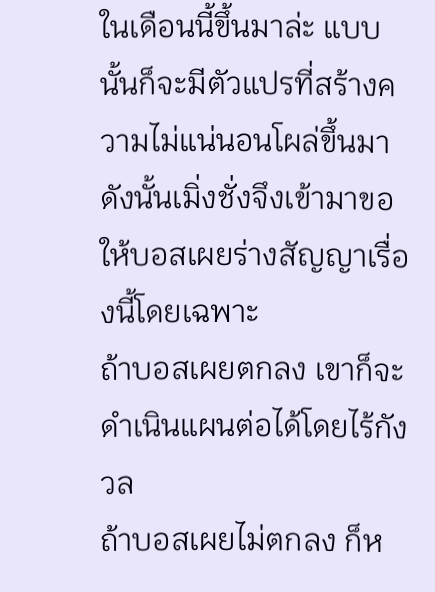ในเดือนนี้ขึ้นมาล่ะ แบบ
นั้นก็จะมีตัวแปรที่สร้างความไม่แน่นอนโผล่ขึ้นมา
ดังนั้นเมิ่งชั่งจึงเข้ามาขอให้บอสเผยร่างสัญญาเรื่องนี้โดยเฉพาะ
ถ้าบอสเผยตกลง เขาก็จะดําเนินแผนต่อได้โดยไร้กังวล
ถ้าบอสเผยไม่ตกลง ก็ห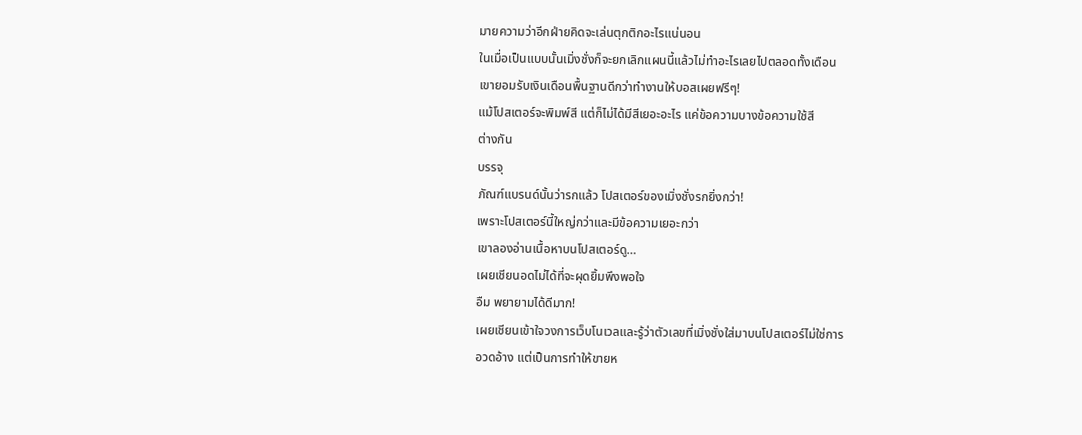มายความว่าอีกฝ่ายคิดจะเล่นตุกติกอะไรแน่นอน
ในเมื่อเป็นแบบนั้นเมิ่งชั่งก็จะยกเลิกแผนนี้แล้วไม่ทําอะไรเลยไปตลอดทั้งเดือน
เขายอมรับเงินเดือนพื้นฐานดีกว่าทํางานให้บอสเผยฟรีๆ!
แม้โปสเตอร์จะพิมพ์สี แต่ก็ไม่ได้มีสีเยอะอะไร แค่ข้อความบางข้อความใช้สี
ต่างกัน
บรรจุ
ภัณฑ์แบรนด์นั้นว่ารกแล้ว โปสเตอร์ของเมิ่งชั่งรกยิ่งกว่า!
เพราะโปสเตอร์นี้ใหญ่กว่าและมีข้อความเยอะกว่า
เขาลองอ่านเนื้อหาบนโปสเตอร์ดู…
เผยเชียนอดไม่ได้ที่จะผุดยิ้มพึงพอใจ
อืม พยายามได้ดีมาก!
เผยเชียนเข้าใจวงการเว็บโนเวลและรู้ว่าตัวเลขที่เมิ่งชั่งใส่มาบนโปสเตอร์ไม่ใช่การ
อวดอ้าง แต่เป็นการทําให้ขายห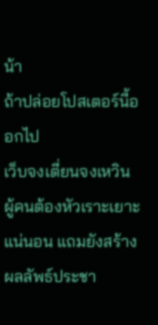น้า
ถ้าปล่อยโปสเตอร์นี้ออกไป
เว็บจงเตี่ยนจงเหวิน ผู้คนต้องหัวเราะเยาะแน่นอน แถมยังสร้างผลลัพธ์ประชา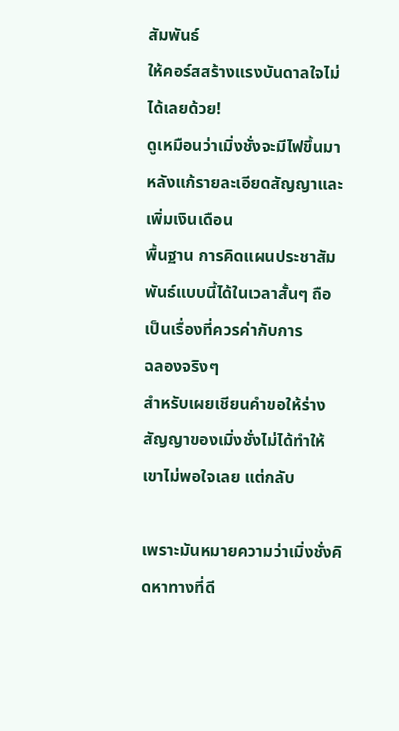สัมพันธ์
ให้คอร์สสร้างแรงบันดาลใจไม่ได้เลยด้วย!
ดูเหมือนว่าเมิ่งชั่งจะมีไฟขึ้นมาหลังแก้รายละเอียดสัญญาและเพิ่มเงินเดือน
พื้นฐาน การคิดแผนประชาสัมพันธ์แบบนี้ได้ในเวลาสั้นๆ ถือเป็นเรื่องที่ควรค่ากับการ
ฉลองจริงๆ
สําหรับเผยเชียนคําขอให้ร่างสัญญาของเมิ่งชั่งไม่ได้ทําให้เขาไม่พอใจเลย แต่กลับ

เพราะมันหมายความว่าเมิ่งชั่งคิดหาทางที่ดี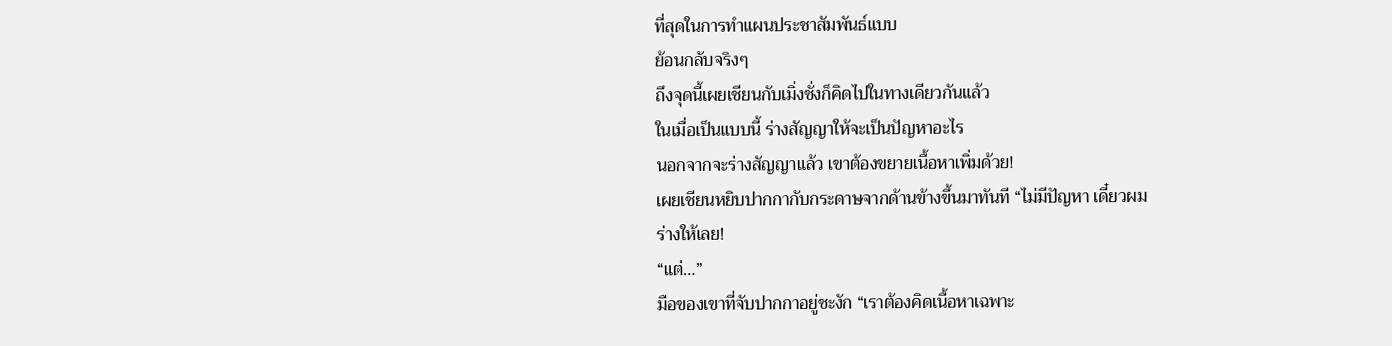ที่สุดในการทําแผนประชาสัมพันธ์แบบ
ย้อนกลับจริงๆ
ถึงจุดนี้เผยเชียนกับเมิ่งชั่งก็คิดไปในทางเดียวกันแล้ว
ในเมื่อเป็นแบบนี้ ร่างสัญญาให้จะเป็นปัญหาอะไร
นอกจากจะร่างสัญญาแล้ว เขาต้องขยายเนื้อหาเพิ่มด้วย!
เผยเชียนหยิบปากกากับกระดาษจากด้านข้างขึ้นมาทันที “ไม่มีปัญหา เดี๋ยวผม
ร่างให้เลย!
“แต่…”
มือของเขาที่จับปากกาอยู่ชะงัก “เราต้องคิดเนื้อหาเฉพาะ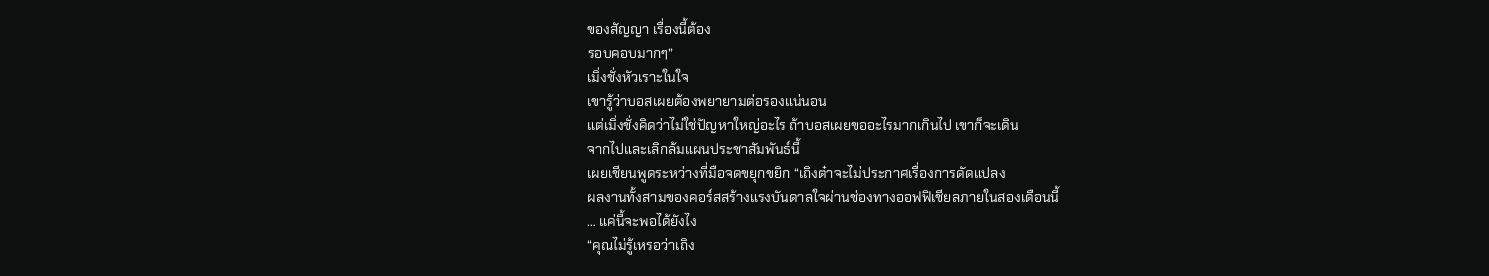ของสัญญา เรื่องนี้ต้อง
รอบคอบมากๆ”
เมิ่งชั่งหัวเราะในใจ
เขารู้ว่าบอสเผยต้องพยายามต่อรองแน่นอน
แต่เมิ่งชั่งคิดว่าไม่ใช่ปัญหาใหญ่อะไร ถ้าบอสเผยขออะไรมากเกินไป เขาก็จะเดิน
จากไปและเลิกล้มแผนประชาสัมพันธ์นี้
เผยเชียนพูดระหว่างที่มือจดขยุกขยิก “เถิงต๋าจะไม่ประกาศเรื่องการดัดแปลง
ผลงานทั้งสามของคอร์สสร้างแรงบันดาลใจผ่านช่องทางออฟฟิเชียลภายในสองเดือนนี้
… แค่นี้จะพอได้ยังไง
“คุณไม่รู้เหรอว่าเถิง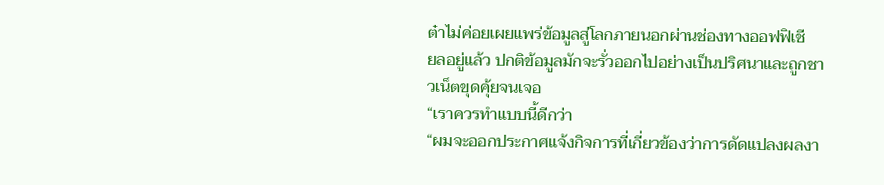ต๋าไม่ค่อยเผยแพร่ข้อมูลสู่โลกภายนอกผ่านช่องทางออฟฟิเชี
ยลอยู่แล้ว ปกติข้อมูลมักจะรั่วออกไปอย่างเป็นปริศนาและถูกชาวเน็ตขุดคุ้ยจนเจอ
“เราควรทําแบบนี้ดีกว่า
“ผมจะออกประกาศแจ้งกิจการที่เกี่ยวข้องว่าการดัดแปลงผลงา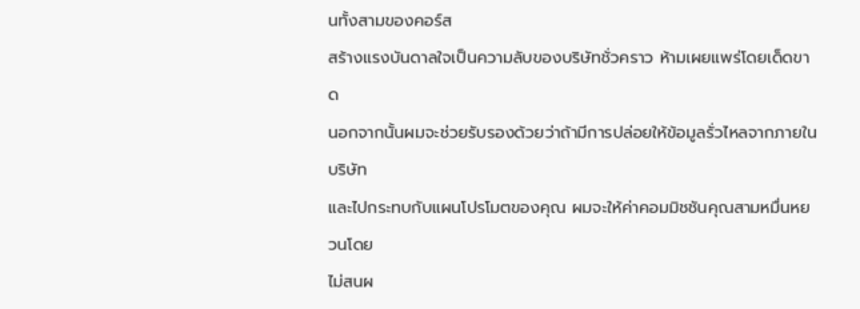นทั้งสามของคอร์ส
สร้างแรงบันดาลใจเป็นความลับของบริษัทชั่วคราว ห้ามเผยแพร่โดยเด็ดขาด
นอกจากนั้นผมจะช่วยรับรองด้วยว่าถ้ามีการปล่อยให้ข้อมูลรั่วไหลจากภายในบริษัท
และไปกระทบกับแผนโปรโมตของคุณ ผมจะให้ค่าคอมมิชชันคุณสามหมื่นหยวนโดย
ไม่สนผ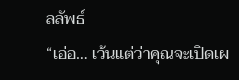ลลัพธ์
“เอ่อ… เว้นแต่ว่าคุณจะเปิดเผ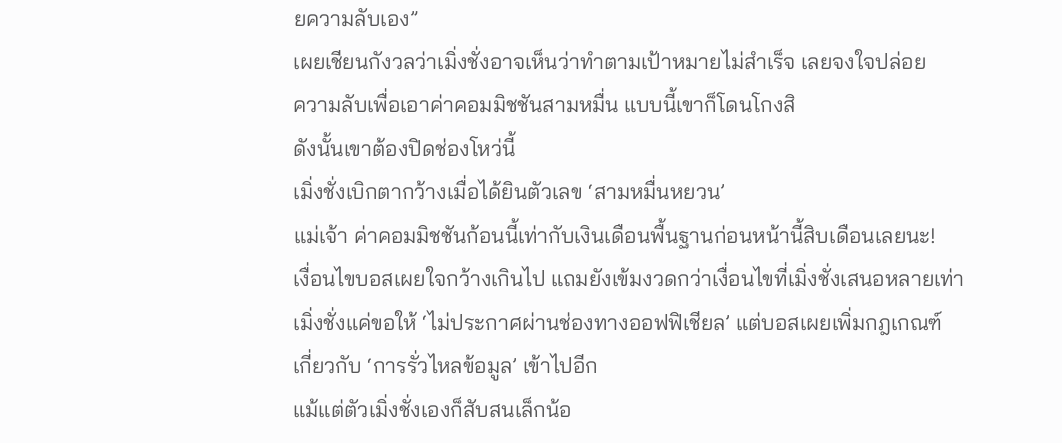ยความลับเอง”
เผยเชียนกังวลว่าเมิ่งชั่งอาจเห็นว่าทําตามเป้าหมายไม่สําเร็จ เลยจงใจปล่อย
ความลับเพื่อเอาค่าคอมมิชชันสามหมื่น แบบนี้เขาก็โดนโกงสิ
ดังนั้นเขาต้องปิดช่องโหว่นี้
เมิ่งชั่งเบิกตากว้างเมื่อได้ยินตัวเลข ‘สามหมื่นหยวน’
แม่เจ้า ค่าคอมมิชชันก้อนนี้เท่ากับเงินเดือนพื้นฐานก่อนหน้านี้สิบเดือนเลยนะ!
เงื่อนไขบอสเผยใจกว้างเกินไป แถมยังเข้มงวดกว่าเงื่อนไขที่เมิ่งชั่งเสนอหลายเท่า
เมิ่งชั่งแค่ขอให้ ‘ไม่ประกาศผ่านช่องทางออฟฟิเชียล’ แต่บอสเผยเพิ่มกฎเกณฑ์
เกี่ยวกับ ‘การรั่วไหลข้อมูล’ เข้าไปอีก
แม้แต่ตัวเมิ่งชั่งเองก็สับสนเล็กน้อ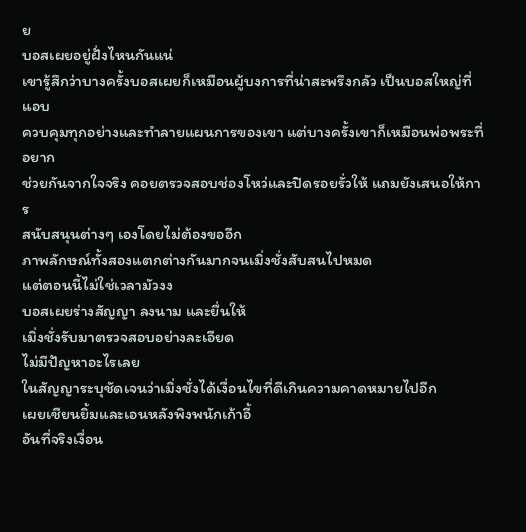ย
บอสเผยอยู่ฝั่งไหนกันแน่
เขารู้สึกว่าบางครั้งบอสเผยก็เหมือนผู้บงการที่น่าสะพรึงกลัว เป็นบอสใหญ่ที่แอบ
ควบคุมทุกอย่างและทําลายแผนการของเขา แต่บางครั้งเขาก็เหมือนพ่อพระที่อยาก
ช่วยกันจากใจจริง คอยตรวจสอบช่องโหว่และปิดรอยรั่วให้ แถมยังเสนอให้การ
สนับสนุนต่างๆ เองโดยไม่ต้องขออีก
ภาพลักษณ์ทั้งสองแตกต่างกันมากจนเมิ่งชั่งสับสนไปหมด
แต่ตอนนี้ไม่ใช่เวลามัวงง
บอสเผยร่างสัญญา ลงนาม และยื่นให้
เมิ่งชั่งรับมาตรวจสอบอย่างละเอียด
ไม่มีปัญหาอะไรเลย
ในสัญญาระบุชัดเจนว่าเมิ่งชั่งได้เงื่อนไขที่ดีเกินความคาดหมายไปอีก
เผยเชียนยิ้มและเอนหลังพิงพนักเก้าอี้
อันที่จริงเงื่อน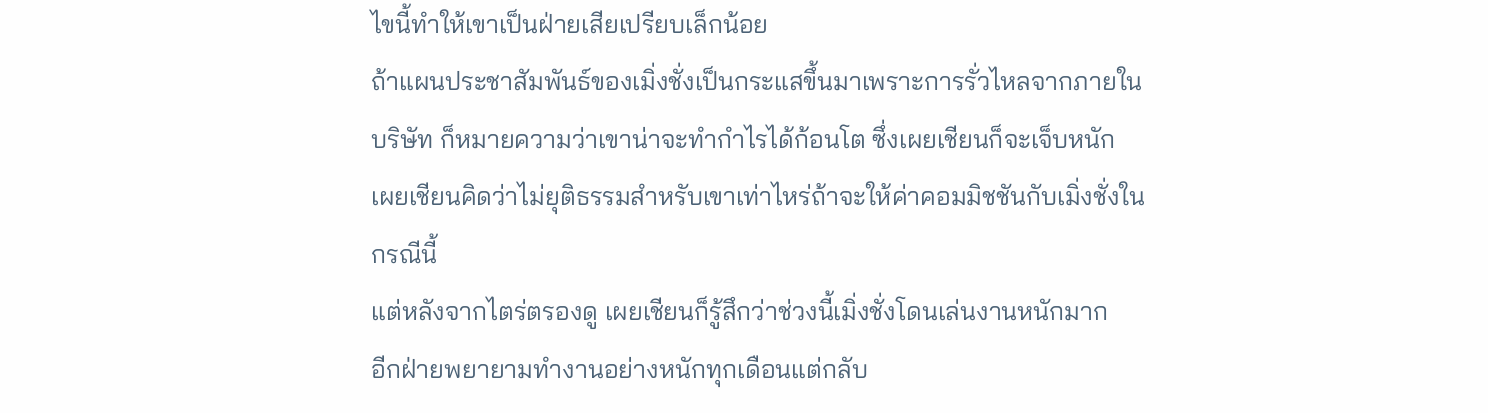ไขนี้ทําให้เขาเป็นฝ่ายเสียเปรียบเล็กน้อย
ถ้าแผนประชาสัมพันธ์ของเมิ่งชั่งเป็นกระแสขึ้นมาเพราะการรั่วไหลจากภายใน
บริษัท ก็หมายความว่าเขาน่าจะทํากําไรได้ก้อนโต ซึ่งเผยเชียนก็จะเจ็บหนัก
เผยเชียนคิดว่าไม่ยุติธรรมสําหรับเขาเท่าไหร่ถ้าจะให้ค่าคอมมิชชันกับเมิ่งชั่งใน
กรณีนี้
แต่หลังจากไตร่ตรองดู เผยเชียนก็รู้สึกว่าช่วงนี้เมิ่งชั่งโดนเล่นงานหนักมาก
อีกฝ่ายพยายามทํางานอย่างหนักทุกเดือนแต่กลับ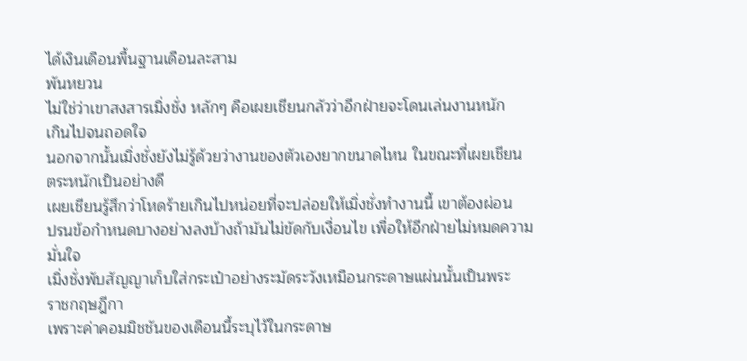ได้เงินเดือนพื้นฐานเดือนละสาม
พันหยวน
ไม่ใช่ว่าเขาสงสารเมิ่งชั่ง หลักๆ คือเผยเชียนกลัวว่าอีกฝ่ายจะโดนเล่นงานหนัก
เกินไปจนถอดใจ
นอกจากนั้นเมิ่งชั่งยังไม่รู้ด้วยว่างานของตัวเองยากขนาดไหน ในขณะที่เผยเชียน
ตระหนักเป็นอย่างดี
เผยเชียนรู้สึกว่าโหดร้ายเกินไปหน่อยที่จะปล่อยให้เมิ่งชั่งทํางานนี้ เขาต้องผ่อน
ปรนข้อกําหนดบางอย่างลงบ้างถ้ามันไม่ขัดกับเงื่อนไข เพื่อให้อีกฝ่ายไม่หมดความ
มั่นใจ
เมิ่งชั่งพับสัญญาเก็บใส่กระเป๋าอย่างระมัดระวังเหมือนกระดาษแผ่นนั้นเป็นพระ
ราชกฤษฎีกา
เพราะค่าคอมมิชชันของเดือนนี้ระบุไว้ในกระดาษ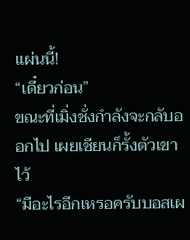แผ่นนี้!
“เดี๋ยวก่อน”
ขณะที่เมิ่งชั่งกําลังจะกลับออกไป เผยเชียนก็รั้งตัวเขาไว้
“มีอะไรอีกเหรอครับบอสเผ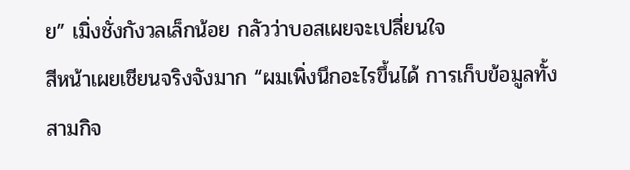ย” เมิ่งชั่งกังวลเล็กน้อย กลัวว่าบอสเผยจะเปลี่ยนใจ
สีหน้าเผยเชียนจริงจังมาก “ผมเพิ่งนึกอะไรขึ้นได้ การเก็บข้อมูลทั้งสามกิจ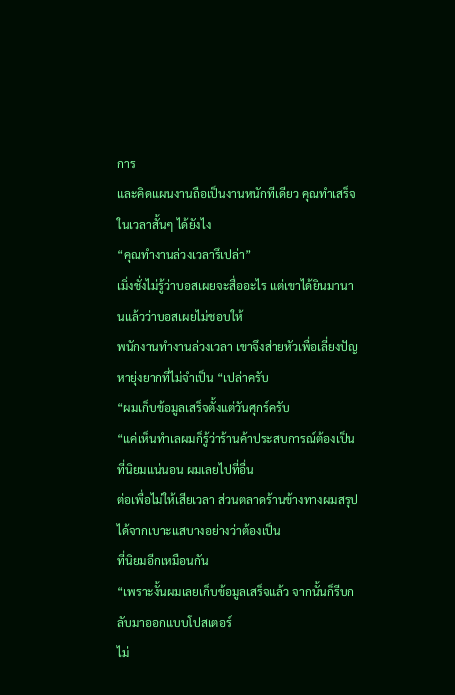การ
และคิดแผนงานถือเป็นงานหนักทีเดียว คุณทําเสร็จในเวลาสั้นๆ ได้ยังไง
“คุณทํางานล่วงเวลารึเปล่า”
เมิ่งชั่งไม่รู้ว่าบอสเผยจะสื่ออะไร แต่เขาได้ยินมานานแล้วว่าบอสเผยไม่ชอบให้
พนักงานทํางานล่วงเวลา เขาจึงส่ายหัวเพื่อเลี่ยงปัญหายุ่งยากที่ไม่จําเป็น “เปล่าครับ
“ผมเก็บข้อมูลเสร็จตั้งแต่วันศุกร์ครับ
“แค่เห็นทําเลผมก็รู้ว่าร้านค้าประสบการณ์ต้องเป็นที่นิยมแน่นอน ผมเลยไปที่อื่น
ต่อเพื่อไม่ให้เสียเวลา ส่วนตลาดร้านข้างทางผมสรุปได้จากเบาะแสบางอย่างว่าต้องเป็น
ที่นิยมอีกเหมือนกัน
“เพราะงั้นผมเลยเก็บข้อมูลเสร็จแล้ว จากนั้นก็รีบกลับมาออกแบบโปสเตอร์
ไม่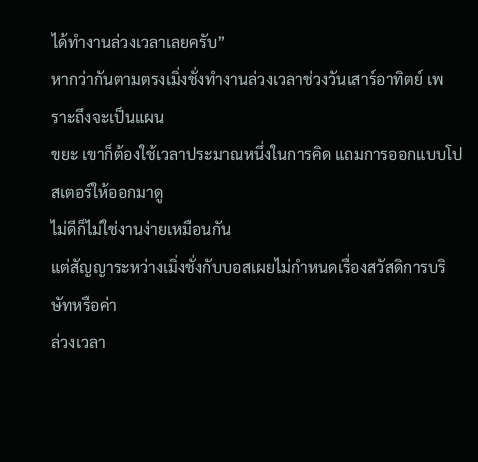ได้ทํางานล่วงเวลาเลยครับ”
หากว่ากันตามตรงเมิ่งชั่งทํางานล่วงเวลาช่วงวันเสาร์อาทิตย์ เพราะถึงจะเป็นแผน
ขยะ เขาก็ต้องใช้เวลาประมาณหนึ่งในการคิด แถมการออกแบบโปสเตอร์ให้ออกมาดู
ไม่ดีก็ไม่ใช่งานง่ายเหมือนกัน
แต่สัญญาระหว่างเมิ่งชั่งกับบอสเผยไม่กําหนดเรื่องสวัสดิการบริษัทหรือค่า
ล่วงเวลา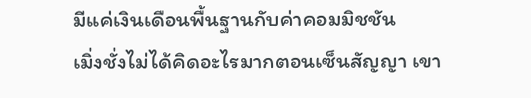มีแค่เงินเดือนพื้นฐานกับค่าคอมมิชชัน
เมิ่งชั่งไม่ได้คิดอะไรมากตอนเซ็นสัญญา เขา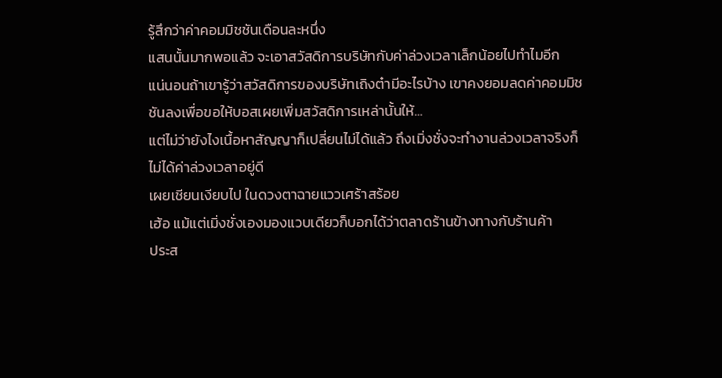รู้สึกว่าค่าคอมมิชชันเดือนละหนึ่ง
แสนนั้นมากพอแล้ว จะเอาสวัสดิการบริษัทกับค่าล่วงเวลาเล็กน้อยไปทําไมอีก
แน่นอนถ้าเขารู้ว่าสวัสดิการของบริษัทเถิงต๋ามีอะไรบ้าง เขาคงยอมลดค่าคอมมิช
ชันลงเพื่อขอให้บอสเผยเพิ่มสวัสดิการเหล่านั้นให้…
แต่ไม่ว่ายังไงเนื้อหาสัญญาก็เปลี่ยนไม่ได้แล้ว ถึงเมิ่งชั่งจะทํางานล่วงเวลาจริงก็
ไม่ได้ค่าล่วงเวลาอยู่ดี
เผยเชียนเงียบไป ในดวงตาฉายแววเศร้าสร้อย
เฮ้อ แม้แต่เมิ่งชั่งเองมองแวบเดียวก็บอกได้ว่าตลาดร้านข้างทางกับร้านค้า
ประส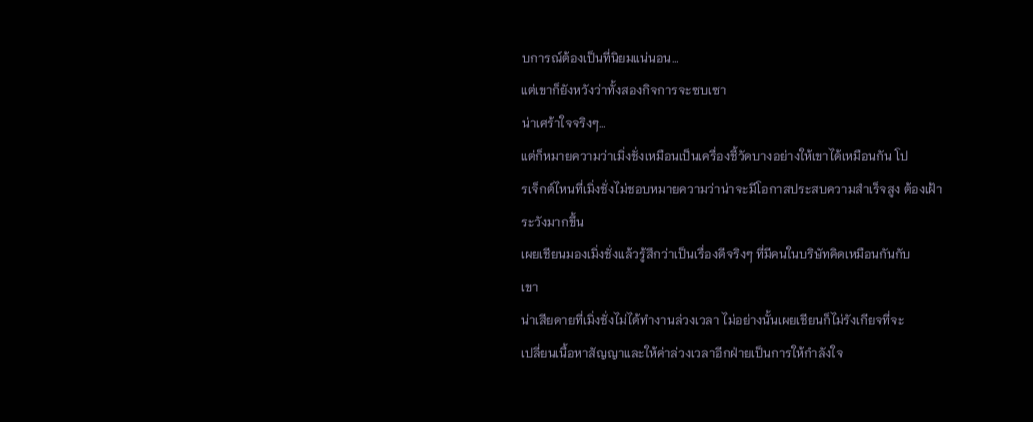บการณ์ต้องเป็นที่นิยมแน่นอน…
แต่เขาก็ยังหวังว่าทั้งสองกิจการจะซบเซา
น่าเศร้าใจจริงๆ…
แต่ก็หมายความว่าเมิ่งชั่งเหมือนเป็นเครื่องชี้วัดบางอย่างให้เขาได้เหมือนกัน โป
รเจ็กต์ไหนที่เมิ่งชั่งไม่ชอบหมายความว่าน่าจะมีโอกาสประสบความสําเร็จสูง ต้องเฝ้า
ระวังมากขึ้น
เผยเชียนมองเมิ่งชั่งแล้วรู้สึกว่าเป็นเรื่องดีจริงๆ ที่มีคนในบริษัทคิดเหมือนกันกับ
เขา
น่าเสียดายที่เมิ่งชั่งไม่ได้ทํางานล่วงเวลา ไม่อย่างนั้นเผยเชียนก็ไม่รังเกียจที่จะ
เปลี่ยนเนื้อหาสัญญาและให้ค่าล่วงเวลาอีกฝ่ายเป็นการให้กําลังใจ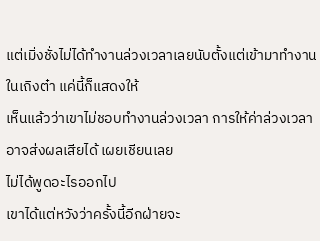แต่เมิ่งชั่งไม่ได้ทํางานล่วงเวลาเลยนับตั้งแต่เข้ามาทํางานในเถิงต๋า แค่นี้ก็แสดงให้
เห็นแล้วว่าเขาไม่ชอบทํางานล่วงเวลา การให้ค่าล่วงเวลาอาจส่งผลเสียได้ เผยเชียนเลย
ไม่ได้พูดอะไรออกไป
เขาได้แต่หวังว่าครั้งนี้อีกฝ่ายจะ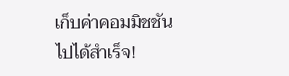เก็บค่าคอมมิชชันไปได้สําเร็จ!